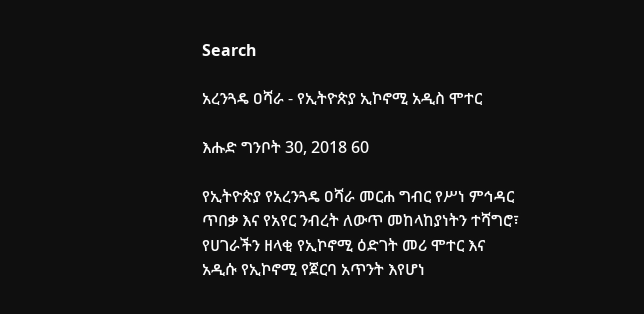Search

አረንጓዴ ዐሻራ - የኢትዮጵያ ኢኮኖሚ አዲስ ሞተር

እሑድ ግንቦት 30, 2018 60

የኢትዮጵያ የአረንጓዴ ዐሻራ መርሐ ግብር የሥነ ምኅዳር ጥበቃ እና የአየር ንብረት ለውጥ መከላከያነትን ተሻግሮ፣ የሀገራችን ዘላቂ የኢኮኖሚ ዕድገት መሪ ሞተር እና አዲሱ የኢኮኖሚ የጀርባ አጥንት እየሆነ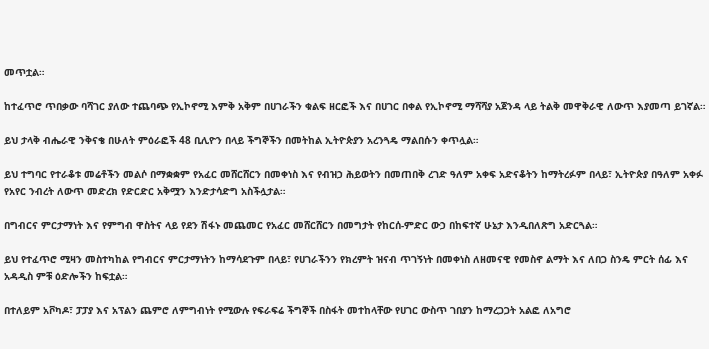መጥቷል።

ከተፈጥሮ ጥበቃው ባሻገር ያለው ተጨባጭ የኢኮኖሚ እምቅ አቅም በሀገራችን ቁልፍ ዘርፎች እና በሀገር በቀል የኢኮኖሚ ማሻሻያ አጀንዳ ላይ ትልቅ መዋቅራዊ ለውጥ እያመጣ ይገኛል።

ይህ ታላቅ ብሔራዊ ንቅናቄ በሁለት ምዕራፎች 48 ቢሊዮን በላይ ችግኞችን በመትከል ኢትዮጵያን አረንጓዴ ማልበሱን ቀጥሏል።

ይህ ተግባር የተራቆቱ መሬቶችን መልሶ በማቋቋም የአፈር መሸርሸርን በመቀነስ እና የብዝኃ ሕይወትን በመጠበቅ ረገድ ዓለም አቀፍ አድናቆትን ከማትረፉም በላይ፣ ኢትዮጵያ በዓለም አቀፉ የአየር ንብረት ለውጥ መድረክ የድርድር አቅሟን እንድታሳድግ አስችሏታል።

በግብርና ምርታማነት እና የምግብ ዋስትና ላይ የደን ሽፋኑ መጨመር የአፈር መሸርሸርን በመግታት የከርሰ-ምድር ውኃ በከፍተኛ ሁኔታ እንዲበለጽግ አድርጓል።

ይህ የተፈጥሮ ሚዛን መስተካከል የግብርና ምርታማነትን ከማሳደጉም በላይ፣ የሀገራችንን የክረምት ዝናብ ጥገኝነት በመቀነስ ለዘመናዊ የመስኖ ልማት እና ለበጋ ስንዴ ምርት ሰፊ እና አዳዲስ ምቹ ዕድሎችን ከፍቷል።

በተለይም አቮካዶ፣ ፓፓያ እና አፕልን ጨምሮ ለምግብነት የሚውሉ የፍራፍሬ ችግኞች በስፋት መተከላቸው የሀገር ውስጥ ገበያን ከማረጋጋት አልፎ ለአግሮ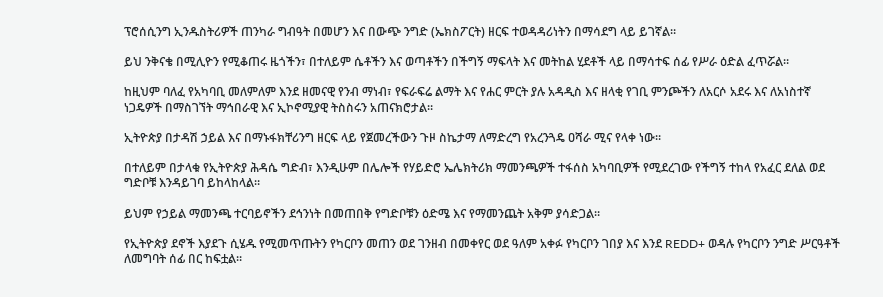ፕሮሰሲንግ ኢንዱስትሪዎች ጠንካራ ግብዓት በመሆን እና በውጭ ንግድ (ኤክስፖርት) ዘርፍ ተወዳዳሪነትን በማሳደግ ላይ ይገኛል።

ይህ ንቅናቄ በሚሊዮን የሚቆጠሩ ዜጎችን፣ በተለይም ሴቶችን እና ወጣቶችን በችግኝ ማፍላት እና መትከል ሂደቶች ላይ በማሳተፍ ሰፊ የሥራ ዕድል ፈጥሯል።

ከዚህም ባለፈ የአካባቢ መለምለም እንደ ዘመናዊ የንብ ማነብ፣ የፍራፍሬ ልማት እና የሐር ምርት ያሉ አዳዲስ እና ዘላቂ የገቢ ምንጮችን ለአርሶ አደሩ እና ለአነስተኛ ነጋዴዎች በማስገኘት ማኅበራዊ እና ኢኮኖሚያዊ ትስስሩን አጠናክሮታል።

ኢትዮጵያ በታዳሽ ኃይል እና በማኑፋክቸሪንግ ዘርፍ ላይ የጀመረችውን ጉዞ ስኬታማ ለማድረግ የአረንጓዴ ዐሻራ ሚና የላቀ ነው።

በተለይም በታላቁ የኢትዮጵያ ሕዳሴ ግድብ፣ እንዲሁም በሌሎች የሃይድሮ ኤሌክትሪክ ማመንጫዎች ተፋሰስ አካባቢዎች የሚደረገው የችግኝ ተከላ የአፈር ደለል ወደ ግድቦቹ እንዳይገባ ይከላከላል።

ይህም የኃይል ማመንጫ ተርባይኖችን ደኅንነት በመጠበቅ የግድቦቹን ዕድሜ እና የማመንጨት አቅም ያሳድጋል።

የኢትዮጵያ ደኖች እያደጉ ሲሄዱ የሚመጥጡትን የካርቦን መጠን ወደ ገንዘብ በመቀየር ወደ ዓለም አቀፉ የካርቦን ገበያ እና እንደ REDD+ ወዳሉ የካርቦን ንግድ ሥርዓቶች ለመግባት ሰፊ በር ከፍቷል።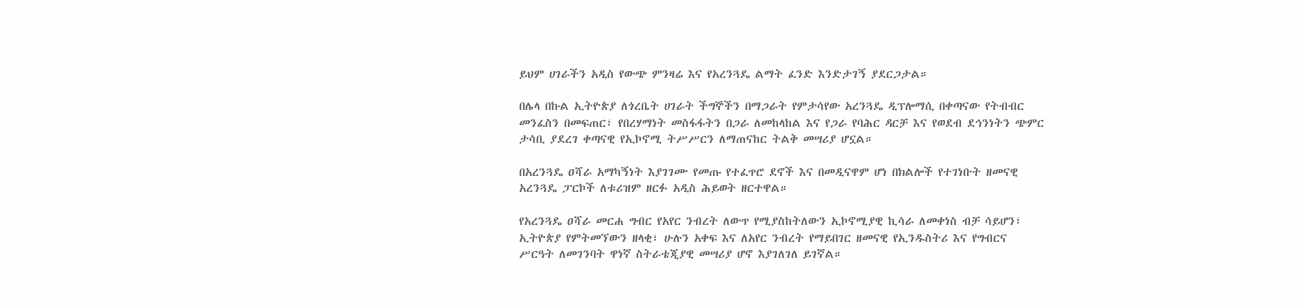ይህም ሀገራችን አዲስ የውጭ ምንዛሬ እና የአረንጓዴ ልማት ፈንድ እንድታገኝ ያደርጋታል።

በሌላ በኩል ኢትዮጵያ ለጎረቤት ሀገራት ችግኞችን በማጋራት የምታሳየው አረንጓዴ ዲፕሎማሲ በቀጣናው የትብብር መንፈስን በመፍጠር፣ የበረሃማነት መስፋፋትን በጋራ ለመከላከል እና የጋራ የባሕር ዳርቻ እና የወደብ ደኅንነትን ጭምር ታሳቢ ያደረገ ቀጣናዊ የኢኮኖሚ ትሥሥርን ለማጠናከር ትልቅ መሣሪያ ሆኗል።

በአረንጓዴ ዐሻራ አማካኝነት እያገገሙ የመጡ የተፈጥሮ ደኖች እና በመዲናዋም ሆነ በክልሎች የተገነቡት ዘመናዊ አረንጓዴ ፓርኮች ለቱሪዝም ዘርፉ አዲስ ሕይወት ዘርተዋል።

የአረንጓዴ ዐሻራ መርሐ ግብር የአየር ንብረት ለውጥ የሚያስከትለውን ኢኮኖሚያዊ ኪሳራ ለመቀነስ ብቻ ሳይሆን፣ ኢትዮጵያ የምትመኘውን ዘላቂ፣ ሁሉን አቀፍ እና ለአየር ንብረት የማይበገር ዘመናዊ የኢንዱስትሪ እና የግብርና ሥርዓት ለመገንባት ዋነኛ ስትራቴጂያዊ መሣሪያ ሆኖ እያገለገለ ይገኛል።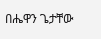በሔዋን ጌታቸው